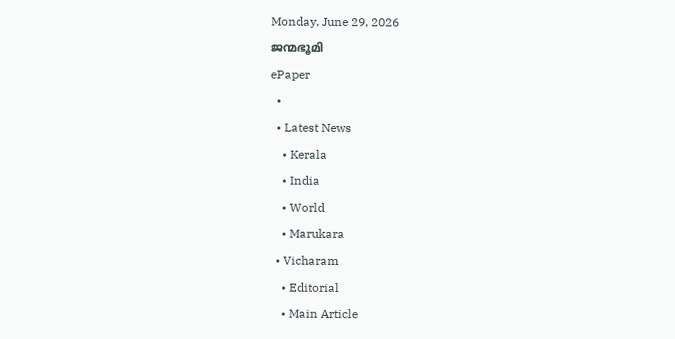Monday, June 29, 2026
ജന്മഭൂമി
ePaper
  •
  • Latest News
    • Kerala
    • India
    • World
    • Marukara
  • Vicharam
    • Editorial
    • Main Article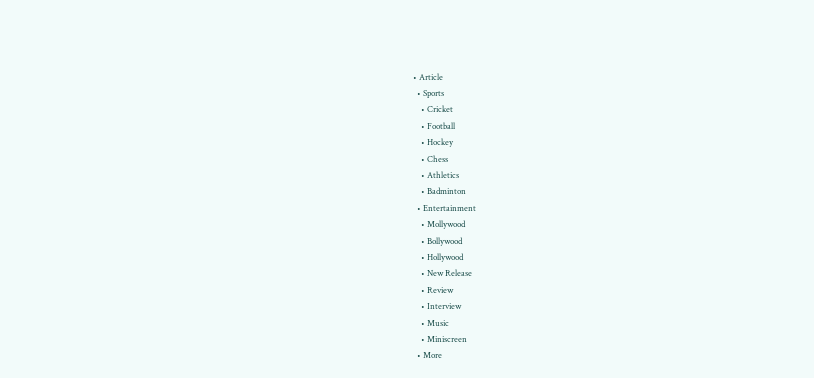• Article
  • Sports
    • Cricket
    • Football
    • Hockey
    • Chess
    • Athletics
    • Badminton
  • Entertainment
    • Mollywood
    • Bollywood
    • Hollywood
    • New Release
    • Review
    • Interview
    • Music
    • Miniscreen
  • More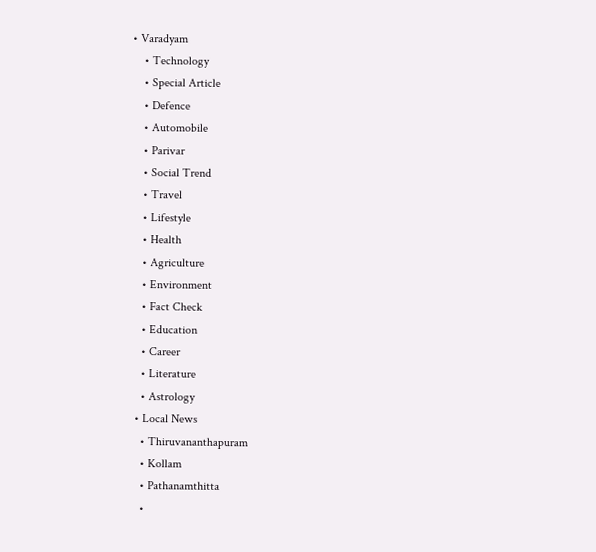• Varadyam
    • Technology
    • Special Article
    • Defence
    • Automobile
    • Parivar
    • Social Trend
    • Travel
    • Lifestyle
    • Health
    • Agriculture
    • Environment
    • Fact Check
    • Education
    • Career
    • Literature
    • Astrology
  • Local News
    • Thiruvananthapuram
    • Kollam
    • Pathanamthitta
    •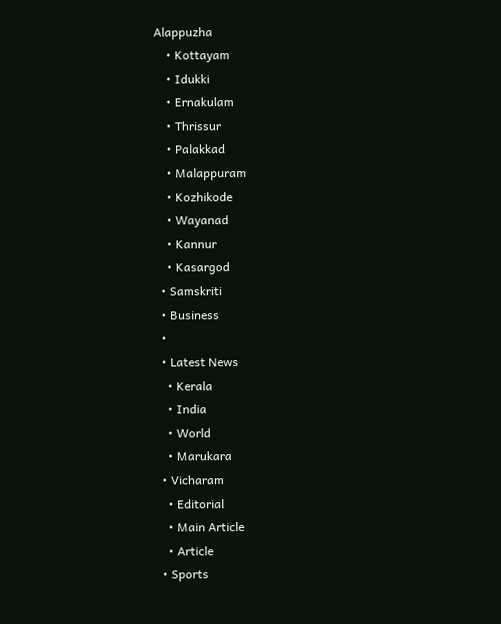Alappuzha
    • Kottayam
    • Idukki
    • Ernakulam
    • Thrissur
    • Palakkad
    • Malappuram
    • Kozhikode
    • Wayanad
    • Kannur
    • Kasargod
  • Samskriti
  • Business
  •
  • Latest News
    • Kerala
    • India
    • World
    • Marukara
  • Vicharam
    • Editorial
    • Main Article
    • Article
  • Sports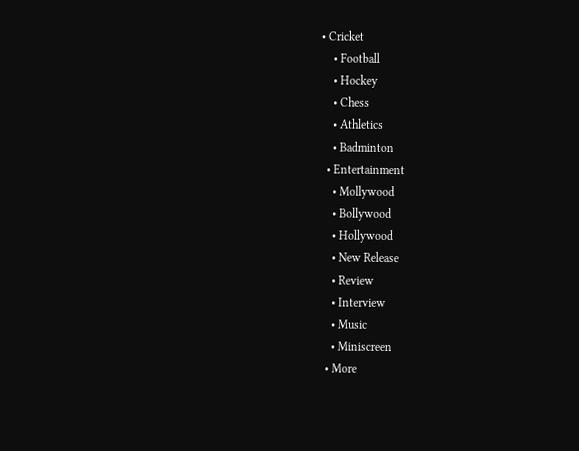• Cricket
    • Football
    • Hockey
    • Chess
    • Athletics
    • Badminton
  • Entertainment
    • Mollywood
    • Bollywood
    • Hollywood
    • New Release
    • Review
    • Interview
    • Music
    • Miniscreen
  • More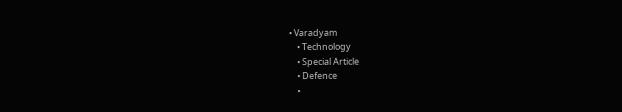• Varadyam
    • Technology
    • Special Article
    • Defence
    •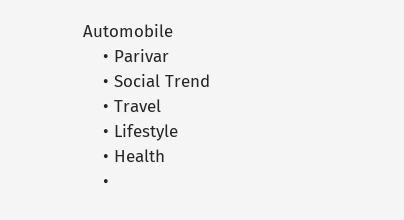Automobile
    • Parivar
    • Social Trend
    • Travel
    • Lifestyle
    • Health
    •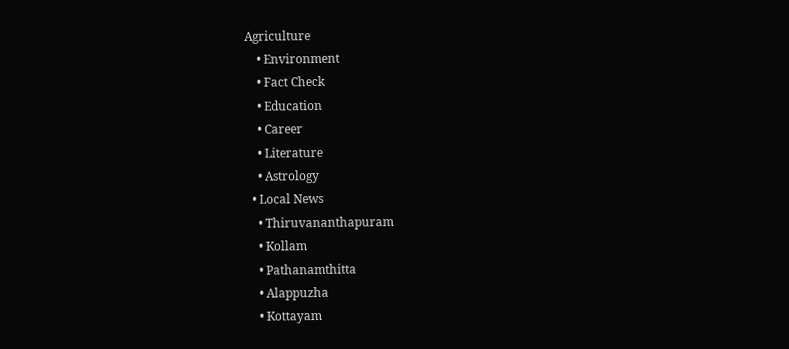Agriculture
    • Environment
    • Fact Check
    • Education
    • Career
    • Literature
    • Astrology
  • Local News
    • Thiruvananthapuram
    • Kollam
    • Pathanamthitta
    • Alappuzha
    • Kottayam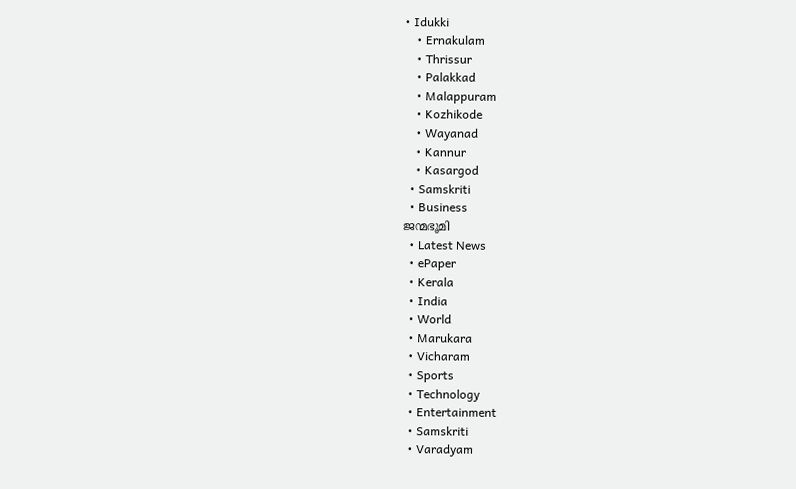• Idukki
    • Ernakulam
    • Thrissur
    • Palakkad
    • Malappuram
    • Kozhikode
    • Wayanad
    • Kannur
    • Kasargod
  • Samskriti
  • Business
ജന്മഭൂമി
  • Latest News
  • ePaper
  • Kerala
  • India
  • World
  • Marukara
  • Vicharam
  • Sports
  • Technology
  • Entertainment
  • Samskriti
  • Varadyam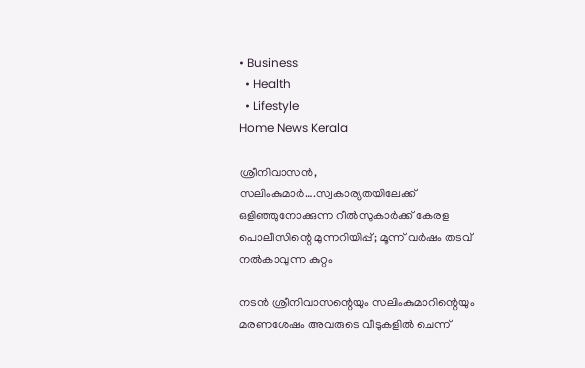• Business
  • Health
  • Lifestyle
Home News Kerala

ശ്രീനിവാസന്‍, സലിംകുമാര്‍….സ്വകാര്യതയിലേക്ക് ഒളിഞ്ഞുനോക്കുന്ന റീല്‍സുകാര്‍ക്ക് കേരള പൊലീസിന്റെ മുന്നറിയിപ്പ്; മൂന്ന് വര്‍ഷം തടവ് നല്‍കാവുന്ന കുറ്റം

നടന്‍ ശ്രീനിവാസന്റെയും സലിംകുമാറിന്റെയും മരണശേഷം അവരുടെ വീടുകളില്‍ ചെന്ന്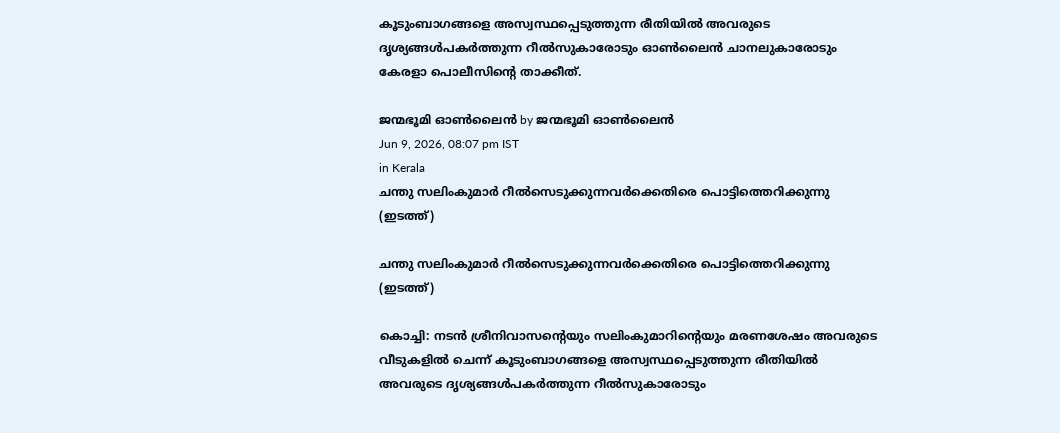കൂടുംബാഗങ്ങളെ അസ്വസ്ഥപ്പെടുത്തുന്ന രീതിയില്‍ അവരുടെ ദൃശ്യങ്ങള്‍പകര്‍ത്തുന്ന റീല്‍സുകാരോടും ഓണ്‍ലൈന്‍ ചാനലുകാരോടും കേരളാ പൊലീസിന്റെ താക്കീത്.

ജന്മഭൂമി ഓണ്‍ലൈന്‍ by ജന്മഭൂമി ഓണ്‍ലൈന്‍
Jun 9, 2026, 08:07 pm IST
in Kerala
ചന്തു സലിംകുമാര്‍ റീല്‍സെടുക്കുന്നവര്‍ക്കെതിരെ പൊട്ടിത്തെറിക്കുന്നു (ഇടത്ത്)

ചന്തു സലിംകുമാര്‍ റീല്‍സെടുക്കുന്നവര്‍ക്കെതിരെ പൊട്ടിത്തെറിക്കുന്നു (ഇടത്ത്)

കൊച്ചി: നടന്‍ ശ്രീനിവാസന്റെയും സലിംകുമാറിന്റെയും മരണശേഷം അവരുടെ വീടുകളില്‍ ചെന്ന് കൂടുംബാഗങ്ങളെ അസ്വസ്ഥപ്പെടുത്തുന്ന രീതിയില്‍ അവരുടെ ദൃശ്യങ്ങള്‍പകര്‍ത്തുന്ന റീല്‍സുകാരോടും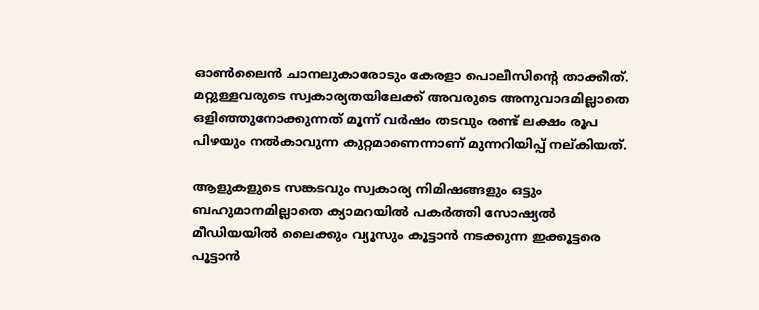ഓണ്‍ലൈന്‍ ചാനലുകാരോടും കേരളാ പൊലീസിന്റെ താക്കീത്. മറ്റുള്ളവരുടെ സ്വകാര്യതയിലേക്ക് അവരുടെ അനുവാദമില്ലാതെ ഒളിഞ്ഞുനോക്കുന്നത് മൂന്ന് വര്‍ഷം തടവും രണ്ട് ലക്ഷം രൂപ പിഴയും നല്‍കാവുന്ന കുറ്റമാണെന്നാണ് മുന്നറിയിപ്പ് നല‍്കിയത്.

ആളുകളുടെ സങ്കടവും സ്വകാര്യ നിമിഷങ്ങളും ഒട്ടും ബഹുമാനമില്ലാതെ ക്യാമറയിൽ പകർത്തി സോഷ്യൽ മീഡിയയിൽ ലൈക്കും വ്യൂസും കൂട്ടാൻ നടക്കുന്ന ഇക്കൂട്ടരെ പൂട്ടാൻ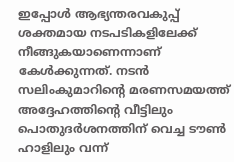ഇപ്പോൾ ആഭ്യന്തരവകുപ്പ് ശക്തമായ നടപടികളിലേക്ക് നീങ്ങുകയാണെന്നാണ് കേൾക്കുന്നത്. നടൻ സലിംകുമാറിന്റെ മരണസമയത്ത് അദ്ദേഹത്തിന്റെ വീട്ടിലും പൊതുദർശനത്തിന് വെച്ച ടൗൺ ഹാളിലും വന്ന്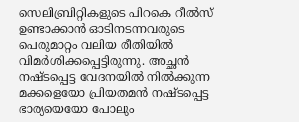സെലിബ്രിറ്റികളുടെ പിറകെ റീൽസ് ഉണ്ടാക്കാൻ ഓടിനടന്നവരുടെ പെരുമാറ്റം വലിയ രീതിയിൽ വിമർശിക്കപ്പെട്ടിരുന്നു. അച്ഛൻ നഷ്ടപ്പെട്ട വേദനയിൽ നിൽക്കുന്ന മക്കളെയോ പ്രിയതമൻ നഷ്ടപ്പെട്ട ഭാര്യയെയോ പോലും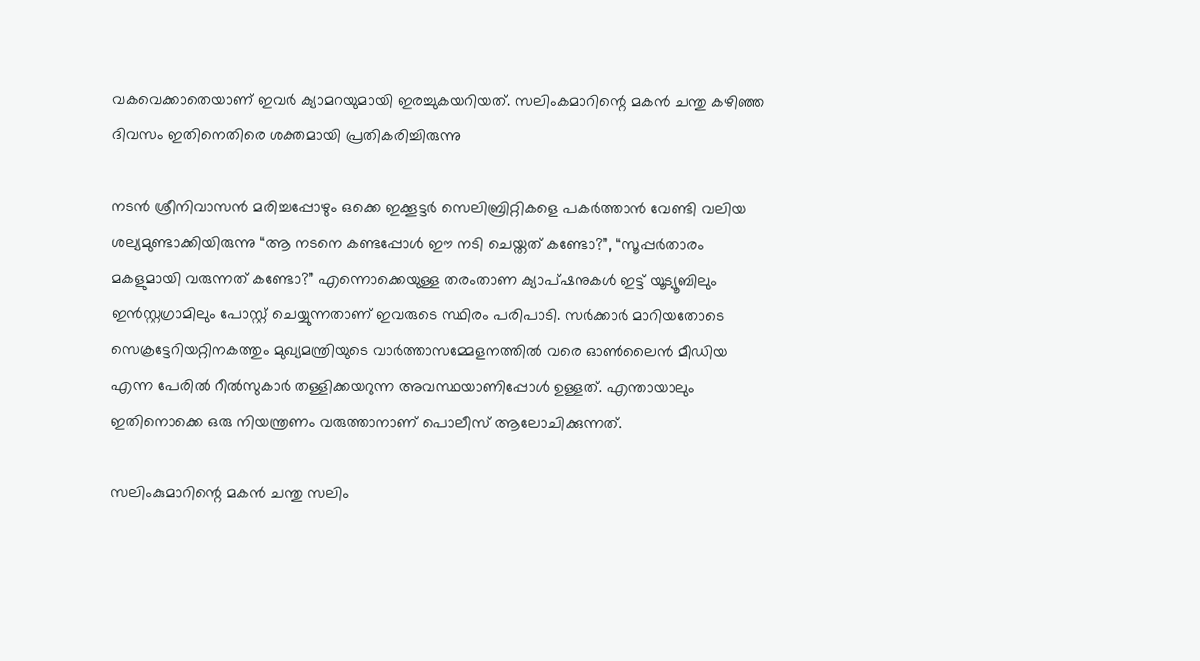വകവെക്കാതെയാണ് ഇവർ ക്യാമറയുമായി ഇരച്ചുകയറിയത്. സലിംകമാറിന്റെ മകൻ ചന്തു കഴിഞ്ഞ ദിവസം ഇതിനെതിരെ ശക്തമായി പ്രതികരിച്ചിരുന്നു

നടൻ ശ്രീനിവാസൻ മരിച്ചപ്പോഴും ഒക്കെ ഇക്കൂട്ടർ സെലിബ്രിറ്റികളെ പകർത്താൻ വേണ്ടി വലിയ ശല്യമുണ്ടാക്കിയിരുന്നു “ആ നടനെ കണ്ടപ്പോൾ ഈ നടി ചെയ്തത് കണ്ടോ?”, “സൂപ്പർതാരം മകളുമായി വരുന്നത് കണ്ടോ?” എന്നൊക്കെയുള്ള തരംതാണ ക്യാപ്ഷനുകൾ ഇട്ട് യൂട്യൂബിലും ഇൻസ്റ്റഗ്രാമിലും പോസ്റ്റ് ചെയ്യുന്നതാണ് ഇവരുടെ സ്ഥിരം പരിപാടി. സർക്കാർ മാറിയതോടെ സെക്രട്ടേറിയറ്റിനകത്തും മുഖ്യമന്ത്രിയുടെ വാർത്താസമ്മേളനത്തിൽ വരെ ഓൺലൈൻ മീഡിയ എന്ന പേരിൽ റീൽസുകാർ തള്ളിക്കയറുന്ന അവസ്ഥയാണിപ്പോൾ ഉള്ളത്. എന്തായാലും ഇതിനൊക്കെ ഒരു നിയന്ത്രണം വരുത്താനാണ് പൊലീസ് ആലോചിക്കുന്നത്.

സലിംകുമാറിന്റെ മകന്‍ ചന്തു സലിം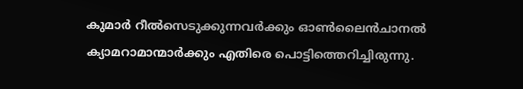കുമാര്‍ റീല്‍സെടുക്കുന്നവര്‍ക്കും ഓണ്‍ലൈന്‍ചാനല്‍ ക്യാമറാമാന്മാര്‍ക്കും എതിരെ പൊട്ടിത്തെറിച്ചിരുന്നു.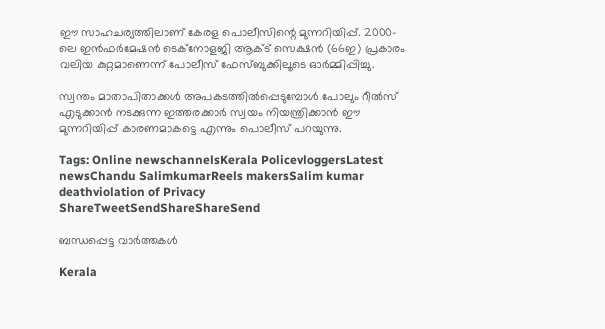ഈ സാഹചര്യത്തിലാണ് കേരള പൊലീസിന്റെ മുന്നറിയിപ്പ്. 2000-ലെ ഇൻഫർമേഷൻ ടെക്നോളജി ആക്ട് സെക്ഷൻ (66ഇ) പ്രകാരം വലിയ കുറ്റമാണെന്ന് പോലീസ് ഫേസ്ബുക്കിലൂടെ ഓർമ്മിപ്പിച്ചു.

സ്വന്തം മാതാപിതാക്കൾ അപകടത്തിൽപ്പെടുമ്പോൾ പോലും റീൽസ് എടുക്കാൻ നടക്കുന്ന ഇത്തരക്കാര്‍ സ്വയം നിയന്ത്രിക്കാന്‍ ഈ മുന്നറിയിപ്പ് കാരണമാകട്ടെ എന്നും പൊലീസ് പറയുന്നു.

Tags: Online newschannelsKerala PolicevloggersLatest newsChandu SalimkumarReels makersSalim kumar deathviolation of Privacy
ShareTweetSendShareShareSend

ബന്ധപ്പെട്ട വാര്‍ത്തകള്‍

Kerala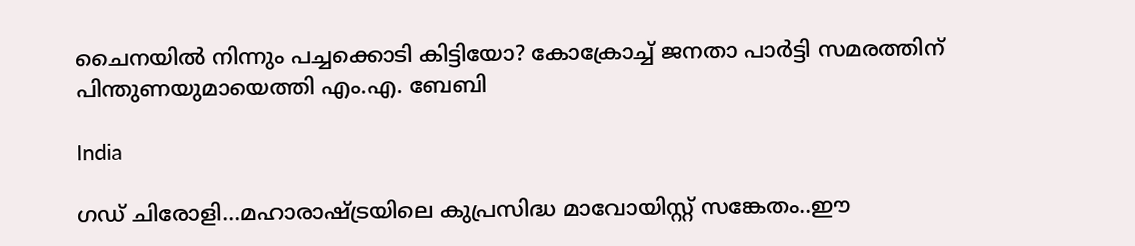ചൈനയില്‍ നിന്നും പച്ചക്കൊടി കിട്ടിയോ? കോക്രോച്ച് ജനതാ പാര്‍ട്ടി സമരത്തിന് പിന്തുണയുമായെത്തി എം.എ. ബേബി

India

ഗഡ് ചിരോളി…മഹാരാഷ്‌ട്രയിലെ കുപ്രസിദ്ധ മാവോയിസ്റ്റ് സങ്കേതം..ഈ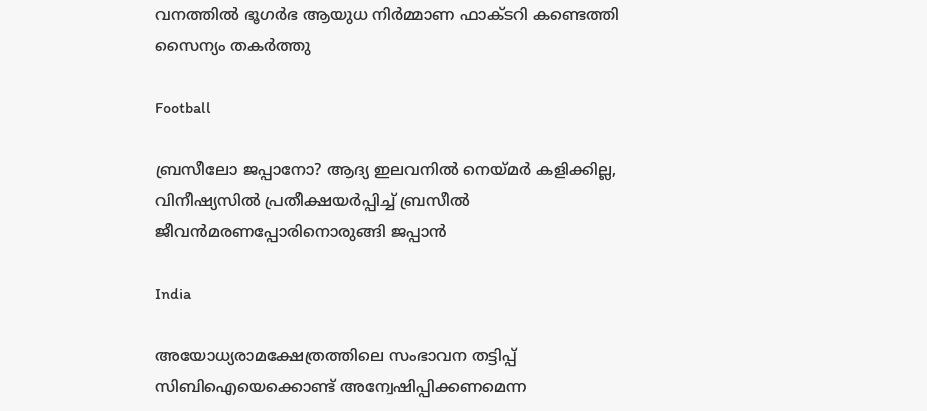വനത്തില്‍ ഭൂഗര്‍ഭ ആയുധ നിര്‍മ്മാണ ഫാക്ടറി കണ്ടെത്തി സൈന്യം തകര്‍ത്തു

Football

ബ്രസീലോ ജപ്പാനോ? ആദ്യ ഇലവനില്‍ നെയ്‌മര്‍ കളിക്കില്ല, വിനീഷ്യസില്‍ പ്രതീക്ഷയര്‍പ്പിച്ച് ബ്രസീല്‍ ജീവന്‍മരണപ്പോരിനൊരുങ്ങി ജപ്പാന്‍

India

അയോധ്യരാമക്ഷേത്രത്തിലെ സംഭാവന തട്ടിപ്പ് സിബിഐയെക്കൊണ്ട് അന്വേഷിപ്പിക്കണമെന്ന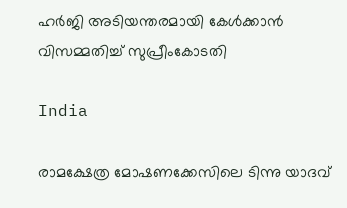ഹര്‍ജി അടിയന്തരമായി കേള്‍ക്കാന്‍ വിസമ്മതിച്ച് സുപ്രീംകോടതി

India

രാമക്ഷേത്ര മോഷണക്കേസിലെ ടിന്നു യാദവ്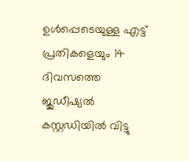ഉൾപ്പെടെയുള്ള എട്ട് പ്രതികളെയും 14 ദിവസത്തെ ജുഡീഷ്യൽ കസ്റ്റഡിയിൽ വിട്ടു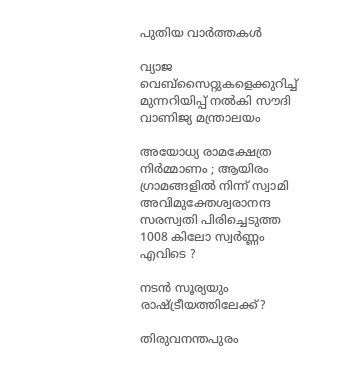പുതിയ വാര്‍ത്തകള്‍

വ്യാജ വെബ്സൈറ്റുകളെക്കുറിച്ച് മുന്നറിയിപ്പ് നൽകി സൗദി വാണിജ്യ മന്ത്രാലയം

അയോധ്യ രാമക്ഷേത്ര നിർമ്മാണം ; ആയിരം ഗ്രാമങ്ങളിൽ നിന്ന് സ്വാമി അവിമുക്തേശ്വരാനന്ദ സരസ്വതി പിരിച്ചെടുത്ത 1008 കിലോ സ്വർണ്ണം എവിടെ ?

നടന്‍ സൂര്യയും രാഷ്‌ട്രീയത്തിലേക്ക്?

തിരുവനന്തപുരം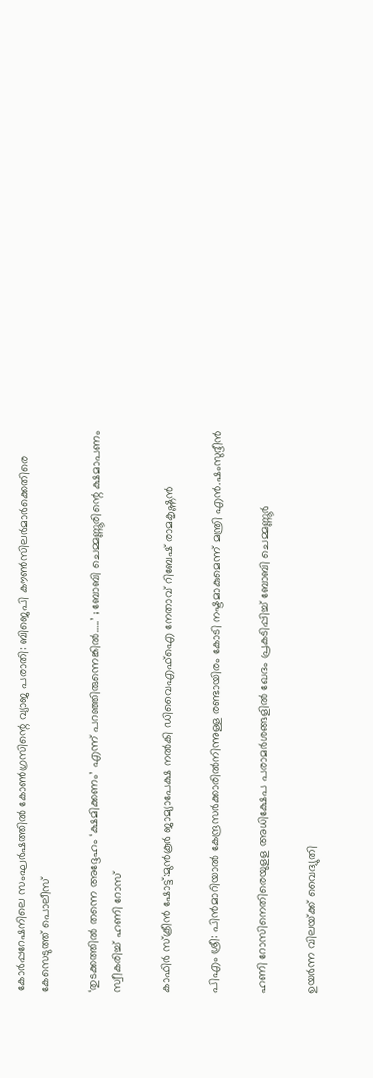കോര്‍പ്പറേഷനിലെ സംഘര്‍ഷത്തില്‍ കോണ്‍ഗ്രസിന്റെ വ്യാജ പരാതി: ബിജെപി കൗണ്‍സിലര്‍മാര്‍ക്കെതിരെ കേസെടുത്ത് പൊലീസ്

‘തുടക്കത്തിൽ തന്നെ അദ്ദേഹം ‘ക്ഷമിക്കണം’ എന്ന് പറഞ്ഞിരുന്നെങ്കിൽ…..’ ; ബോബി ചെമ്മണ്ണൂരിന്റെ ക്ഷമാപണം സ്വീകരിച്ച് ഹണി റോസ്

കാഫിര്‍ സ്‌ക്രീന്‍ ഷോട്ട്:മുന്‍കൂര്‍ ജാമ്യാപേക്ഷ നല്‍കി ഡിവൈഎഫ്‌ഐ നേതാവ് റിബേഷ് രാമകൃഷ്ണന്‍

പിഎം ശ്രീ: പിന്‍മാറിയാല്‍ കേന്ദ്രസര്‍ക്കാരില്‍നിന്നുള്ള രണ്ടായിരം കോടി നഷ്ടമാകുമെന്ന് മന്ത്രി എന്‍.ഷംസുദ്ദീന്‍

ഹണി റോസിനെതിരെയുളള അധിക്ഷേപ പരാമര്‍ശങ്ങളില്‍ ഖേദം പ്രകടിപ്പിച്ച് ബോബി ചെമ്മണ്ണൂര്‍

ഉയര്‍ന്ന വിലയ്‌ക്ക് വൈദ്യുതി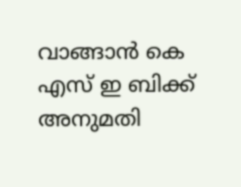വാങ്ങാന്‍ കെ എസ് ഇ ബിക്ക് അനുമതി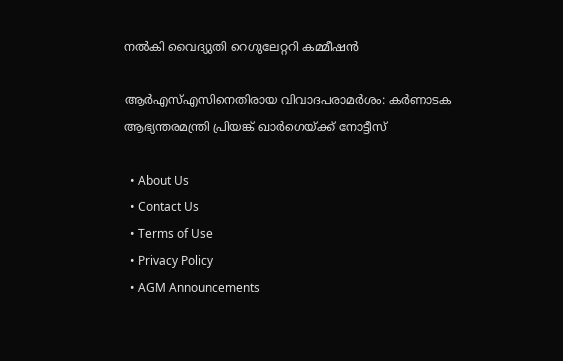നല്‍കി വൈദ്യുതി റെഗുലേറ്ററി കമ്മീഷന്‍

ആര്‍എസ്എസിനെതിരായ വിവാദപരാമര്‍ശം: കര്‍ണാടക ആഭ്യന്തരമന്ത്രി പ്രിയങ്ക് ഖാര്‍ഗെയ്‌ക്ക് നോട്ടീസ്

  • About Us
  • Contact Us
  • Terms of Use
  • Privacy Policy
  • AGM Announcements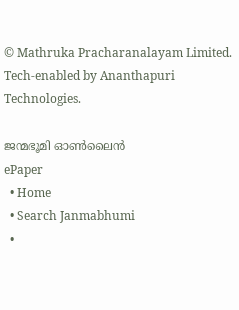© Mathruka Pracharanalayam Limited.
Tech-enabled by Ananthapuri Technologies.

ജന്മഭൂമി ഓണ്‍ലൈന്‍
ePaper
  • Home
  • Search Janmabhumi
  •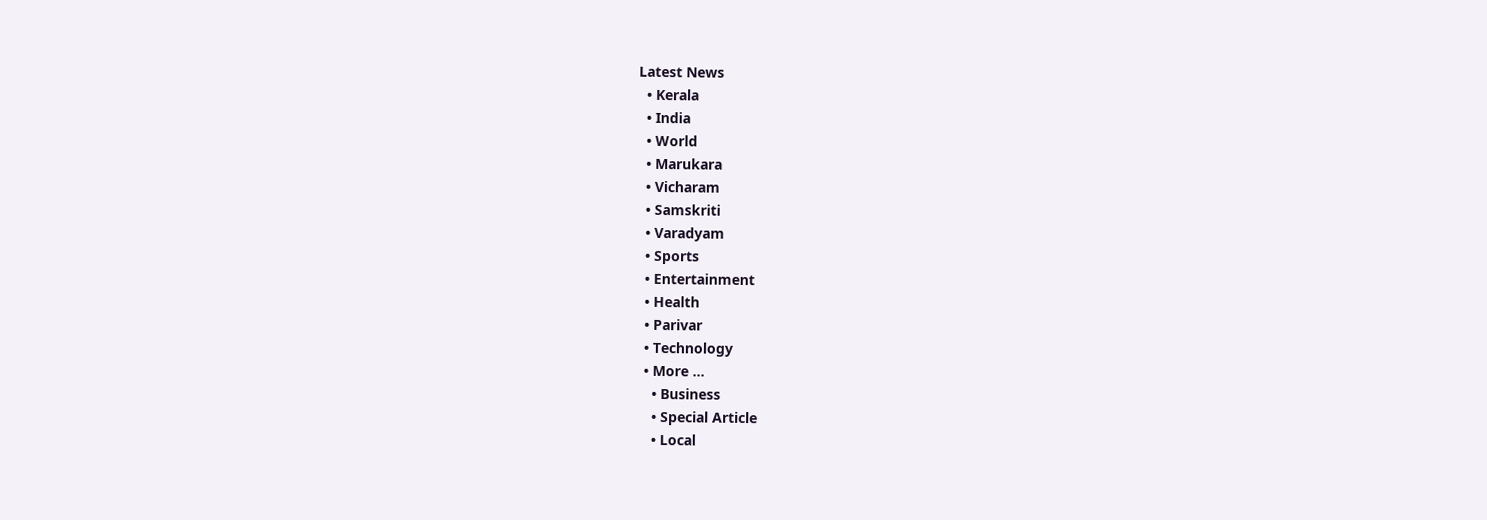Latest News
  • Kerala
  • India
  • World
  • Marukara
  • Vicharam
  • Samskriti
  • Varadyam
  • Sports
  • Entertainment
  • Health
  • Parivar
  • Technology
  • More …
    • Business
    • Special Article
    • Local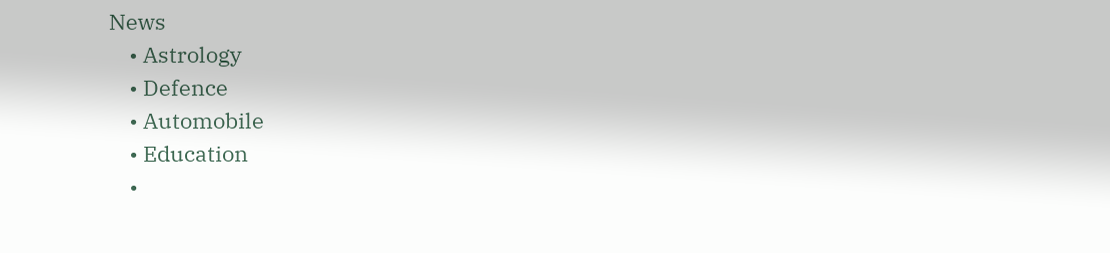News
    • Astrology
    • Defence
    • Automobile
    • Education
    •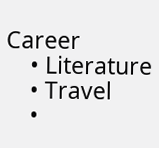Career
    • Literature
    • Travel
    •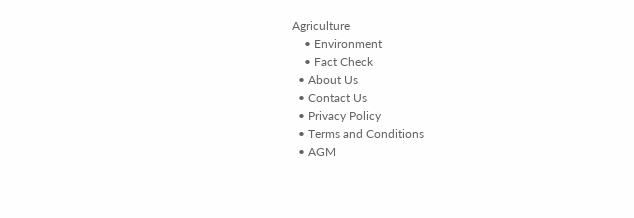Agriculture
    • Environment
    • Fact Check
  • About Us
  • Contact Us
  • Privacy Policy
  • Terms and Conditions
  • AGM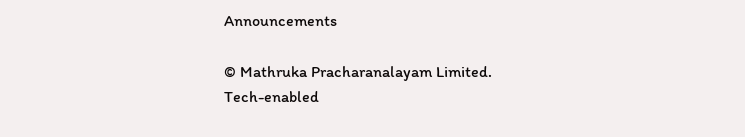Announcements

© Mathruka Pracharanalayam Limited.
Tech-enabled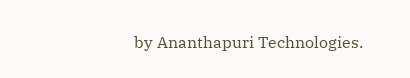by Ananthapuri Technologies.